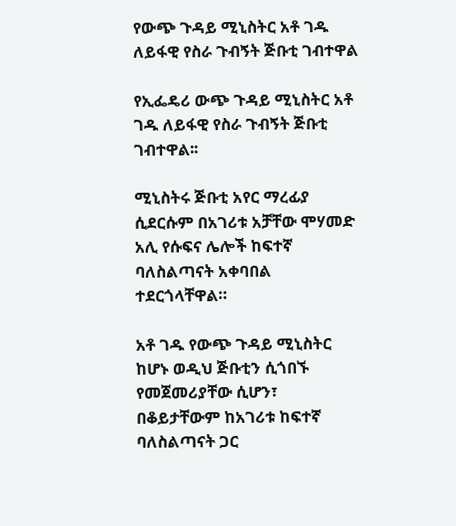የውጭ ጉዳይ ሚኒስትር አቶ ገዱ ለይፋዊ የስራ ጉብኝት ጅቡቲ ገብተዋል

የኢፌዴሪ ውጭ ጉዳይ ሚኒስትር አቶ ገዱ ለይፋዊ የስራ ጉብኝት ጅቡቲ ገብተዋል፡፡

ሚኒስትሩ ጅቡቲ አየር ማረፊያ ሲደርሱም በአገሪቱ አቻቸው ሞሃመድ አሊ የሱፍና ሌሎች ከፍተኛ ባለስልጣናት አቀባበል ተደርጎላቸዋል።

አቶ ገዱ የውጭ ጉዳይ ሚኒስትር ከሆኑ ወዲህ ጅቡቲን ሲጎበኙ የመጀመሪያቸው ሲሆን፣ በቆይታቸውም ከአገሪቱ ከፍተኛ ባለስልጣናት ጋር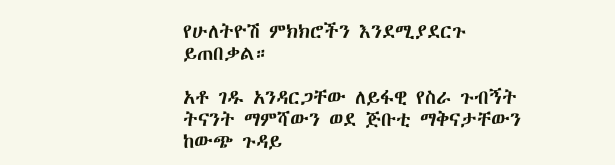የሁለትዮሽ ምክክሮችን እንደሚያደርጉ ይጠበቃል።

አቶ ገዱ አንዳርጋቸው ለይፋዊ የስራ ጉብኝት ትናንት ማምሻውን ወደ ጅቡቲ ማቅናታቸውን ከውጭ ጉዳይ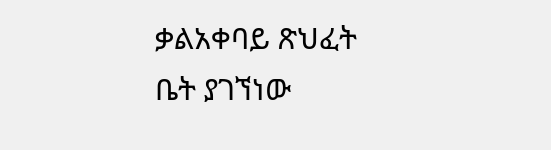ቃልአቀባይ ጽህፈት ቤት ያገኘነው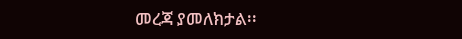መረጃ ያመለክታል፡፡